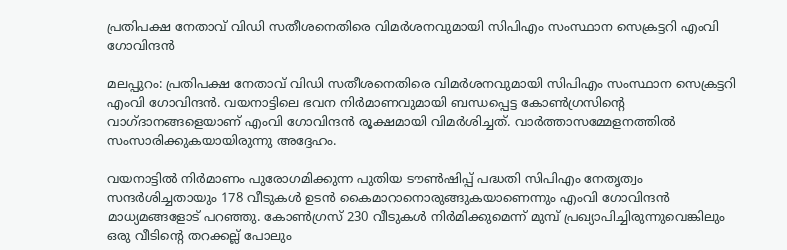പ്രതിപക്ഷ നേതാവ് വിഡി സതീശനെതിരെ വിമർശനവുമായി സിപിഎം സംസ്ഥാന സെക്രട്ടറി എംവി ഗോവിന്ദൻ

മലപ്പുറം: പ്രതിപക്ഷ നേതാവ് വിഡി സതീശനെതിരെ വിമർശനവുമായി സിപിഎം സംസ്ഥാന സെക്രട്ടറി എംവി ഗോവിന്ദൻ. വയനാട്ടിലെ ഭവന നിർമാണവുമായി ബന്ധപ്പെട്ട കോൺഗ്രസിൻ്റെ വാഗ്‌ദാനങ്ങളെയാണ് എംവി ഗോവിന്ദൻ രൂക്ഷമായി വിമർശിച്ചത്. വാർത്താസമ്മേളനത്തിൽ സംസാരിക്കുകയായിരുന്നു അദ്ദേഹം.

വയനാട്ടിൽ നിർമാണം പുരോഗമിക്കുന്ന പുതിയ ടൗൺഷിപ്പ് പദ്ധതി സിപിഎം നേതൃത്വം സന്ദർശിച്ചതായും 178 വീടുകൾ ഉടൻ കൈമാറാനൊരുങ്ങുകയാണെന്നും എംവി ഗോവിന്ദൻ മാധ്യമങ്ങളോട് പറഞ്ഞു. കോൺഗ്രസ് 230 വീടുകൾ നിർമിക്കുമെന്ന് മുമ്പ് പ്രഖ്യാപിച്ചിരുന്നുവെങ്കിലും ഒരു വീടിൻ്റെ തറക്കല്ല് പോലും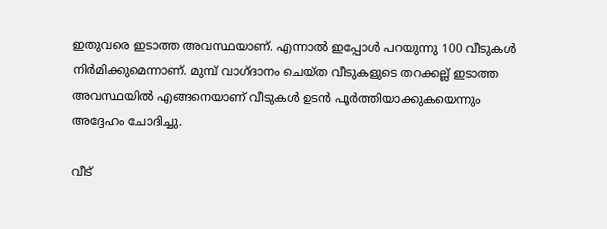ഇതുവരെ ഇടാത്ത അവസ്ഥയാണ്. എന്നാൽ ഇപ്പോൾ പറയുന്നു 100 വീടുകൾ നിർമിക്കുമെന്നാണ്. മുമ്പ് വാഗ്‌ദാനം ചെയ്‌ത വീടുകളുടെ തറക്കല്ല് ഇടാത്ത അവസ്ഥയിൽ എങ്ങനെയാണ് വീടുകൾ ഉടൻ പൂർത്തിയാക്കുകയെന്നും അദ്ദേഹം ചോദിച്ചു.

വീട്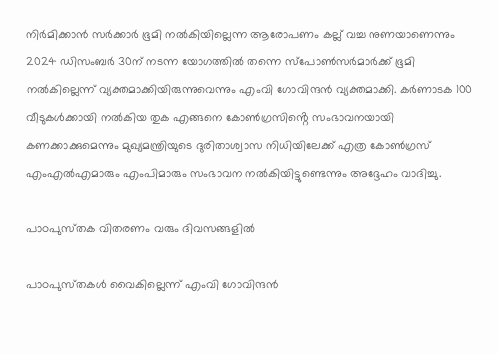നിർമിക്കാൻ സർക്കാർ ഭൂമി നൽകിയില്ലെന്ന ആരോപണം കല്ല് വച്ച നുണയാണെന്നും 2024 ഡിസംബർ 30ന് നടന്ന യോഗത്തിൽ തന്നെ സ്പോൺസർമാർക്ക് ഭൂമി നൽകില്ലെന്ന് വ്യക്തമാക്കിയിരുന്നുവെന്നും എംവി ഗോവിന്ദൻ വ്യക്തമാക്കി. കർണാടക 100 വീടുകൾക്കായി നൽകിയ തുക എങ്ങനെ കോൺഗ്രസിൻ്റെ സംഭാവനയായി കണക്കാക്കുമെന്നും മുഖ്യമന്ത്രിയുടെ ദുരിതാശ്വാസ നിധിയിലേക്ക് എത്ര കോൺഗ്രസ് എംഎൽഎമാരും എംപിമാരും സംഭാവന നൽകിയിട്ടുണ്ടെന്നും അദ്ദേഹം വാദിച്ചു.

പാഠപുസ്‌തക വിതരണം വരും ദിവസങ്ങളിൽ

പാഠപുസ്‌തകൾ വൈകില്ലെന്ന് എംവി ഗോവിന്ദൻ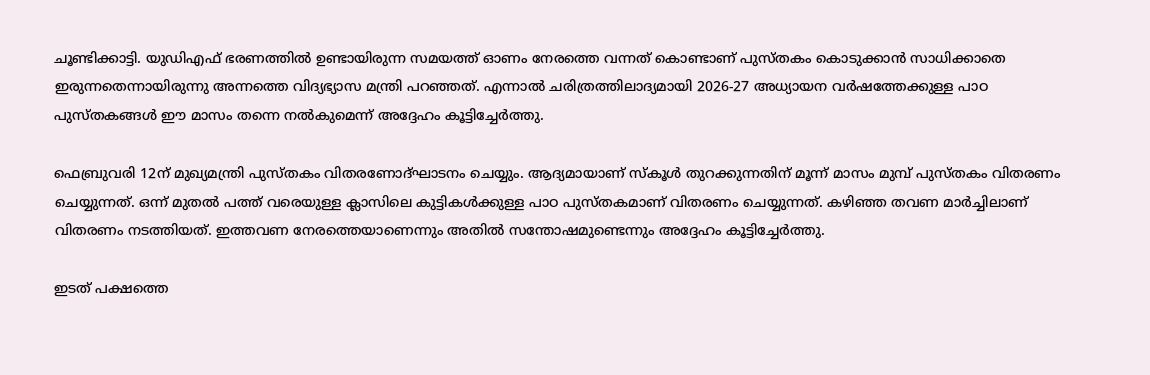ചൂണ്ടിക്കാട്ടി. യുഡിഎഫ് ഭരണത്തിൽ ഉണ്ടായിരുന്ന സമയത്ത് ഓണം നേരത്തെ വന്നത് കൊണ്ടാണ് പുസ്‌തകം കൊടുക്കാൻ സാധിക്കാതെ ഇരുന്നതെന്നായിരുന്നു അന്നത്തെ വിദ്യഭ്യാസ മന്ത്രി പറഞ്ഞത്. എന്നാൽ ചരിത്രത്തിലാദ്യമായി 2026-27 അധ്യായന വർഷത്തേക്കുള്ള പാഠ പുസ്‌തകങ്ങൾ ഈ മാസം തന്നെ നൽകുമെന്ന് അദ്ദേഹം കൂട്ടിച്ചേർത്തു.

ഫെബ്രുവരി 12ന് മുഖ്യമന്ത്രി പുസ്‌തകം വിതരണോദ്‌ഘാടനം ചെയ്യും. ആദ്യമായാണ് സ്‌കൂൾ തുറക്കുന്നതിന് മൂന്ന് മാസം മുമ്പ് പുസ്‌തകം വിതരണം ചെയ്യുന്നത്. ഒന്ന് മുതൽ പത്ത് വരെയുള്ള ക്ലാസിലെ കുട്ടികൾക്കുള്ള പാഠ പുസ്‌തകമാണ് വിതരണം ചെയ്യുന്നത്. കഴിഞ്ഞ തവണ മാർച്ചിലാണ് വിതരണം നടത്തിയത്. ഇത്തവണ നേരത്തെയാണെന്നും അതിൽ സന്തോഷമുണ്ടെന്നും അദ്ദേഹം കൂട്ടിച്ചേർത്തു.

ഇടത് പക്ഷത്തെ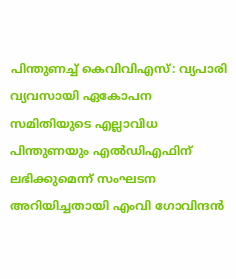പിന്തുണച്ച് കെവിവിഎസ്: വ്യപാരി വ്യവസായി ഏകോപന സമിതിയുടെ എല്ലാവിധ പിന്തുണയും എൽഡിഎഫിന് ലഭിക്കുമെന്ന് സംഘടന അറിയിച്ചതായി എംവി ഗോവിന്ദൻ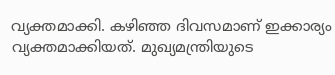വ്യക്തമാക്കി. കഴിഞ്ഞ ദിവസമാണ് ഇക്കാര്യം വ്യക്തമാക്കിയത്. മുഖ്യമന്ത്രിയുടെ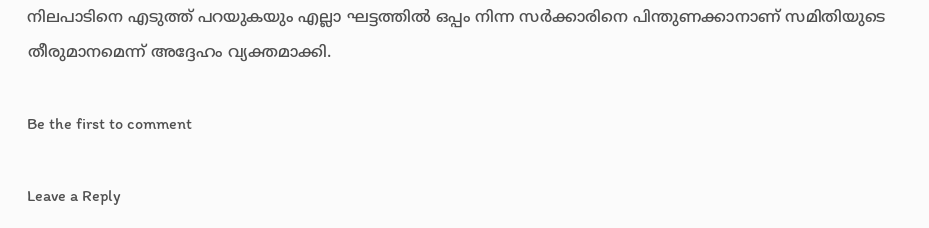നിലപാടിനെ എടുത്ത് പറയുകയും എല്ലാ ഘട്ടത്തിൽ ഒപ്പം നിന്ന സർക്കാരിനെ പിന്തുണക്കാനാണ് സമിതിയുടെ തീരുമാനമെന്ന് അദ്ദേഹം വ്യക്തമാക്കി.

Be the first to comment

Leave a Reply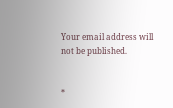Your email address will not be published.


*